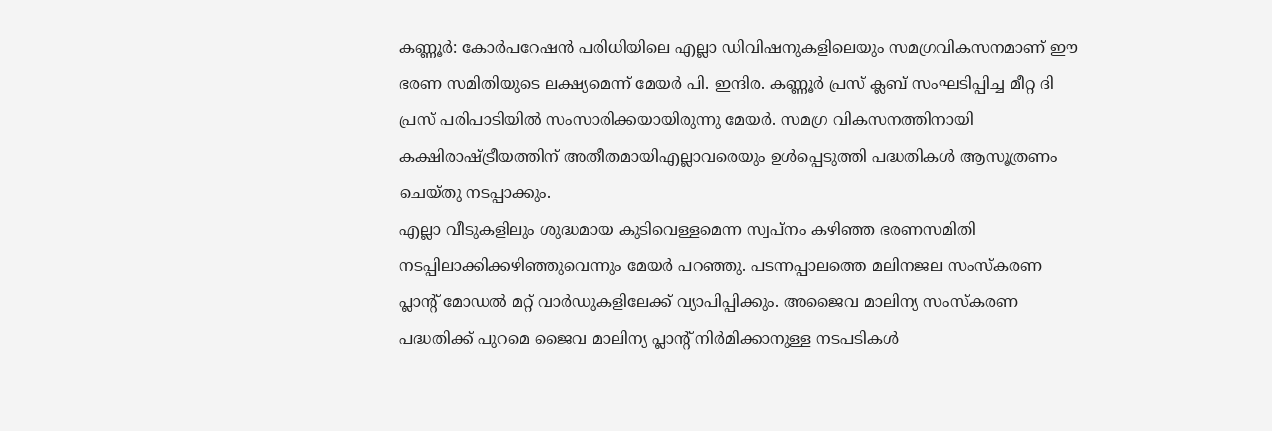കണ്ണൂർ: കോർപറേഷൻ പരിധിയിലെ എല്ലാ ഡിവിഷനുകളിലെയും സമഗ്രവികസനമാണ് ഈ ഭരണ സമിതിയുടെ ലക്ഷ്യമെന്ന് മേയർ പി. ഇന്ദിര. കണ്ണൂർ പ്രസ് ക്ലബ് സംഘടിപ്പിച്ച മീറ്റ ദി പ്രസ് പരിപാടിയിൽ സംസാരിക്കയായിരുന്നു മേയർ. സമഗ്ര വികസനത്തിനായി കക്ഷിരാഷ്ട്രീയത്തിന് അതീതമായിഎല്ലാവരെയും ഉൾപ്പെടുത്തി പദ്ധതികൾ ആസൂത്രണം ചെയ്തു നടപ്പാക്കും.
എല്ലാ വീടുകളിലും ശുദ്ധമായ കുടിവെള്ളമെന്ന സ്വപ്നം കഴിഞ്ഞ ഭരണസമിതി നടപ്പിലാക്കിക്കഴിഞ്ഞുവെന്നും മേയർ പറഞ്ഞു. പടന്നപ്പാലത്തെ മലിനജല സംസ്കരണ പ്ലാന്റ് മോഡൽ മറ്റ് വാർഡുകളിലേക്ക് വ്യാപിപ്പിക്കും. അജൈവ മാലിന്യ സംസ്കരണ പദ്ധതിക്ക് പുറമെ ജൈവ മാലിന്യ പ്ലാന്റ് നിർമിക്കാനുള്ള നടപടികൾ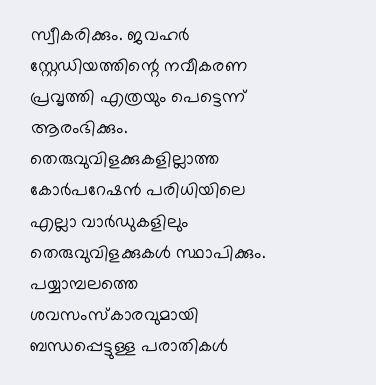സ്വീകരിക്കും. ജവഹർ സ്റ്റേഡിയത്തിന്റെ നവീകരണ പ്രവൃത്തി എത്രയും പെട്ടെന്ന് ആരംഭിക്കും. തെരുവുവിളക്കുകളില്ലാത്ത കോർപറേഷൻ പരിധിയിലെ എല്ലാ വാർഡുകളിലും തെരുവുവിളക്കുകൾ സ്ഥാപിക്കും. പയ്യാമ്പലത്തെ ശവസംസ്കാരവുമായി ബന്ധപ്പെട്ടുള്ള പരാതികൾ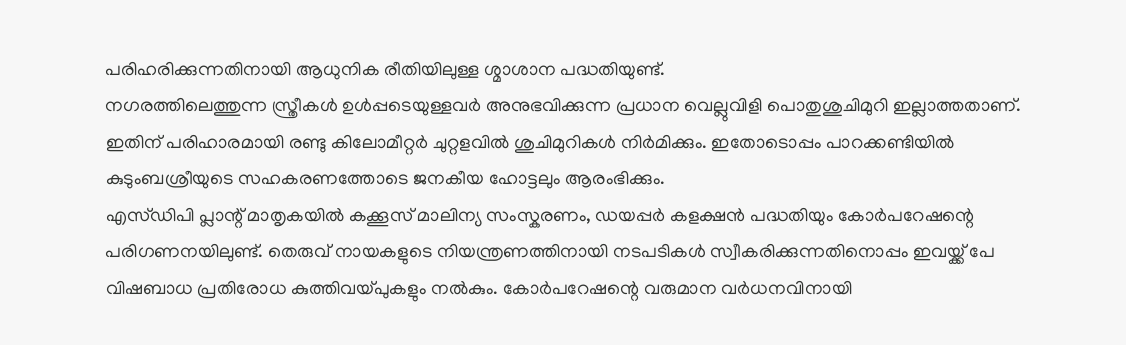പരിഹരിക്കുന്നതിനായി ആധുനിക രീതിയിലുള്ള ശ്മാശാന പദ്ധതിയുണ്ട്.
നഗരത്തിലെത്തുന്ന സ്ത്രീകൾ ഉൾപ്പടെയുള്ളവർ അനുഭവിക്കുന്ന പ്രധാന വെല്ലുവിളി പൊതുശുചിമുറി ഇല്ലാത്തതാണ്. ഇതിന് പരിഹാരമായി രണ്ടു കിലോമീറ്റർ ചുറ്റളവിൽ ശുചിമുറികൾ നിർമിക്കും. ഇതോടൊപ്പം പാറക്കണ്ടിയിൽ കുടുംബശ്രീയുടെ സഹകരണത്തോടെ ജനകീയ ഹോട്ടലും ആരംഭിക്കും.
എസ്ഡിപി പ്ലാന്റ് മാതൃകയിൽ കക്കൂസ് മാലിന്യ സംസ്കരണം, ഡയപ്പർ കളക്ഷൻ പദ്ധതിയും കോർപറേഷന്റെ പരിഗണനയിലുണ്ട്. തെരുവ് നായകളുടെ നിയന്ത്രണത്തിനായി നടപടികൾ സ്വീകരിക്കുന്നതിനൊപ്പം ഇവയ്ക്ക് പേ വിഷബാധ പ്രതിരോധ കുത്തിവയ്പുകളും നൽകും. കോർപറേഷന്റെ വരുമാന വർധനവിനായി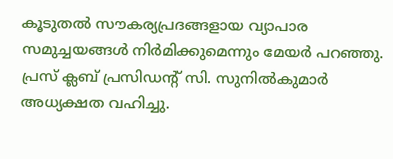കൂടുതൽ സൗകര്യപ്രദങ്ങളായ വ്യാപാര സമുച്ചയങ്ങൾ നിർമിക്കുമെന്നും മേയർ പറഞ്ഞു. പ്രസ് ക്ലബ് പ്രസിഡന്റ് സി. സുനിൽകുമാർ അധ്യക്ഷത വഹിച്ചു.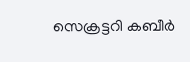സെക്രട്ടറി കബീർ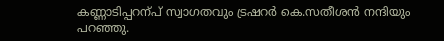കണ്ണാടിപ്പറന്പ് സ്വാഗതവും ട്രഷറർ കെ.സതീശൻ നന്ദിയും പറഞ്ഞു.